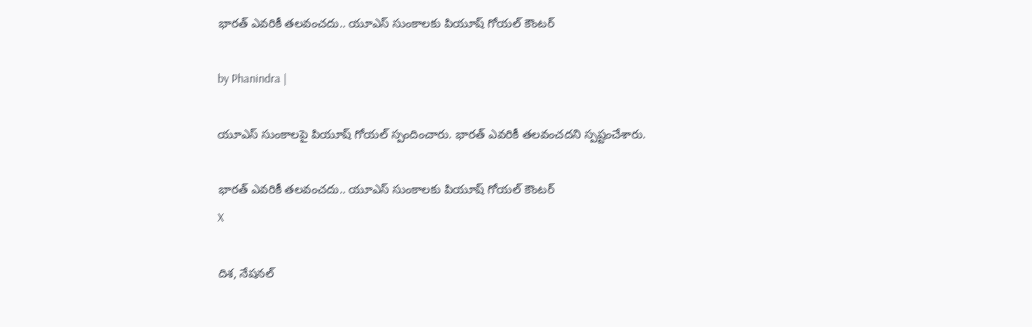భారత్ ఎవరికీ తలవంచదు.. యూఎస్ సుంకాలకు పియూష్ గోయల్ కౌంటర్

by Phanindra |

యూఎస్ సుంకాలపై పియూష్ గోయల్ స్పందించారు. భారత్ ఎవరికీ తలవంచదని స్పష్టంచేశారు.

భారత్ ఎవరికీ తలవంచదు.. యూఎస్ సుంకాలకు పియూష్ గోయల్ కౌంటర్
X

దిశ, నేషనల్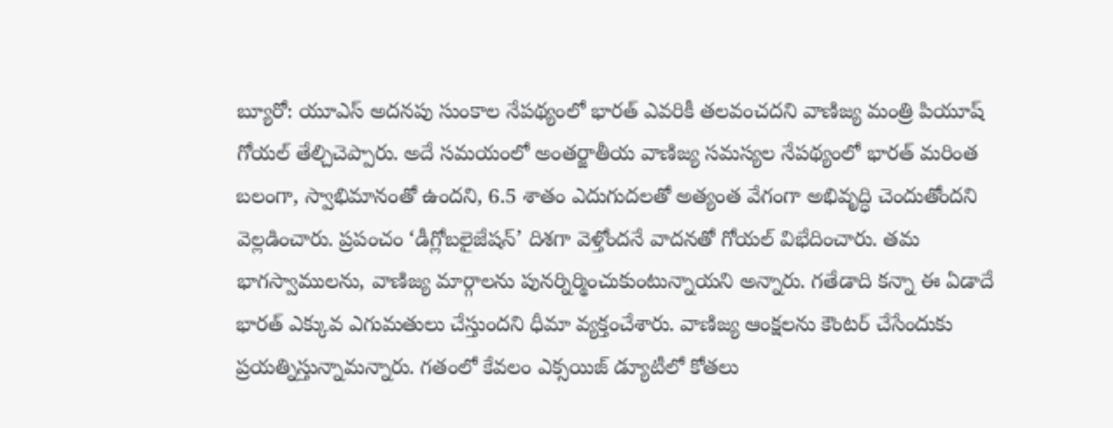బ్యూరో: యూఎస్ అదనపు సుంకాల నేపథ్యంలో భారత్‌ ఎవరికీ తలవంచదని వాణిజ్య మంత్రి పియూష్ గోయల్ తేల్చిచెప్పారు. అదే సమయంలో అంతర్జాతీయ వాణిజ్య సమస్యల నేపథ్యంలో భారత్ మరింత బలంగా, స్వాభిమానంతో ఉందని, 6.5 శాతం ఎదుగుదలతో అత్యంత వేగంగా అభివృద్ధి చెందుతోందని వెల్లడించారు. ప్రపంచం ‘డీగ్లోబలైజేషన్’ దిశగా వెళ్తోందనే వాదనతో గోయల్ విభేదించారు. తమ భాగస్వాములను, వాణిజ్య మార్గాలను పునర్నిర్మించుకుంటున్నాయని అన్నారు. గతేడాది కన్నా ఈ ఏడాదే భారత్ ఎక్కువ ఎగుమతులు చేస్తుందని ధీమా వ్యక్తంచేశారు. వాణిజ్య ఆంక్షలను కౌంటర్ చేసేందుకు ప్రయత్నిస్తున్నామన్నారు. గతంలో కేవలం ఎక్సయిజ్ డ్యూటీలో కోతలు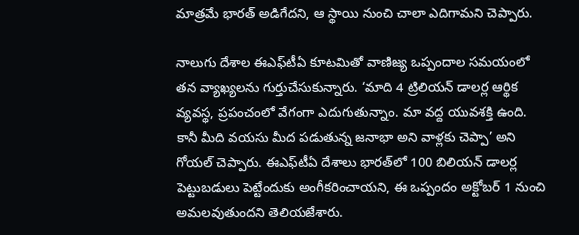మాత్రమే భారత్ అడిగేదని, ఆ స్థాయి నుంచి చాలా ఎదిగామని చెప్పారు.

నాలుగు దేశాల ఈఎఫ్‌టీఏ కూటమితో వాణిజ్య ఒప్పందాల సమయంలో తన వ్యాఖ్యలను గుర్తుచేసుకున్నారు. ‘మాది 4 ట్రిలియన్ డాలర్ల ఆర్థిక వ్యవస్థ, ప్రపంచంలో వేగంగా ఎదుగుతున్నాం. మా వద్ద యువశక్తి ఉంది. కానీ మీది వయసు మీద పడుతున్న జనాభా అని వాళ్లకు చెప్పా’ అని గోయల్ చెప్పారు. ఈఎఫ్‌టీఏ దేశాలు భారత్‌లో 100 బిలియన్ డాలర్ల పెట్టుబడులు పెట్టేందుకు అంగీకరించాయని, ఈ ఒప్పందం అక్టోబర్ 1 నుంచి అమలవుతుందని తెలియజేశారు.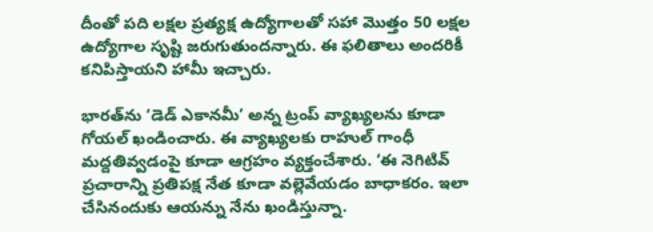దీంతో పది లక్షల ప్రత్యక్ష ఉద్యోగాలతో సహా మొత్తం 50 లక్షల ఉద్యోగాల సృష్టి జరుగుతుందన్నారు. ఈ ఫలితాలు అందరికీ కనిపిస్తాయని హామీ ఇచ్చారు.

భారత్‌ను ‘డెడ్ ఎకానమీ’ అన్న ట్రంప్ వ్యాఖ్యలను కూడా గోయల్ ఖండించారు. ఈ వ్యాఖ్యలకు రాహుల్ గాంధీ మద్దతివ్వడంపై కూడా ఆగ్రహం వ్యక్తంచేశారు. ‘ఈ నెగిటివ్ ప్రచారాన్ని ప్రతిపక్ష నేత కూడా వల్లెవేయడం బాధాకరం. ఇలా చేసినందుకు ఆయన్ను నేను ఖండిస్తున్నా.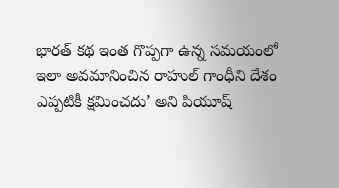భారత్ కథ ఇంత గొప్పగా ఉన్న సమయంలో ఇలా అవమానించిన రాహుల్ గాంధీని దేశం ఎప్పటికీ క్షమించదు’ అని పియూష్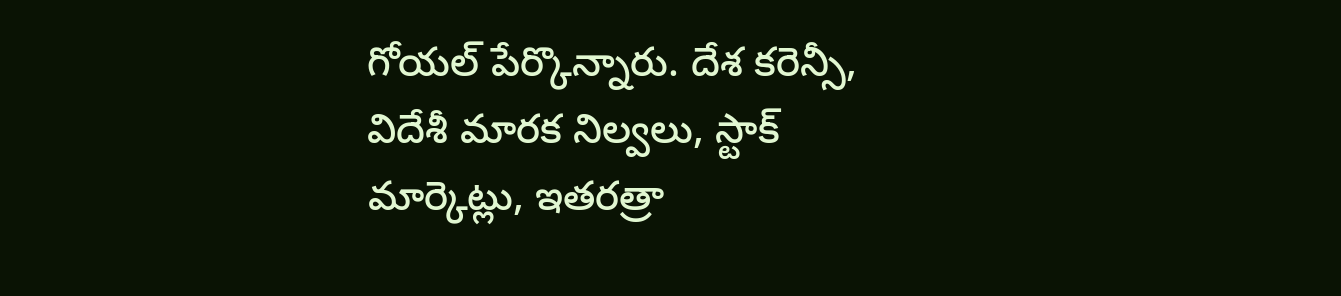గోయల్ పేర్కొన్నారు. దేశ కరెన్సీ, విదేశీ మారక నిల్వలు, స్టాక్ మార్కెట్లు, ఇతరత్రా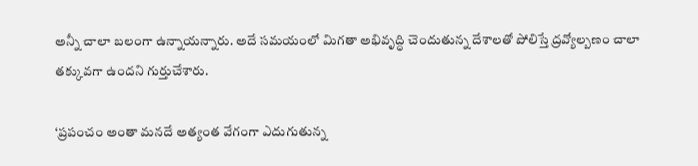అన్నీ చాలా బలంగా ఉన్నాయన్నారు. అదే సమయంలో మిగతా అభివృద్ధి చెందుతున్న దేశాలతో పోలిస్తే ద్రవ్యోల్బణం చాలా తక్కువగా ఉందని గుర్తుచేశారు.

‘ప్రపంచం అంతా మనదే అత్యంత వేగంగా ఎదుగుతున్న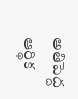అతిపెద్ద ఆర్థిక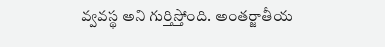వ్వవస్థ అని గుర్తిస్తోంది. అంతర్జాతీయ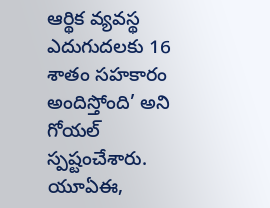ఆర్థిక వ్యవస్థ ఎదుగుదలకు 16 శాతం సహకారం అందిస్తోంది’ అని గోయల్ స్పష్టంచేశారు. యూఏఈ,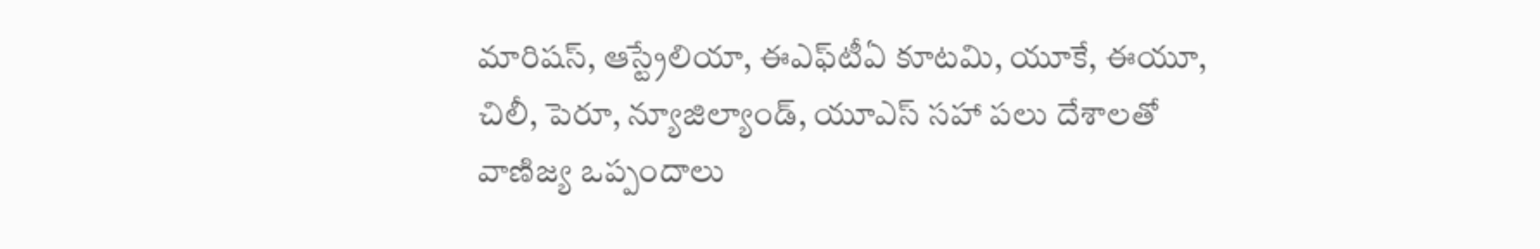మారిషస్, ఆస్ట్రేలియా, ఈఎఫ్‌టీఏ కూటమి, యూకే, ఈయూ, చిలీ, పెరూ, న్యూజిల్యాండ్, యూఎస్ సహా పలు దేశాలతో వాణిజ్య ఒప్పందాలు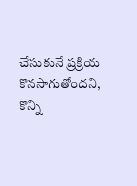చేసుకునే ప్రక్రియ కొనసాగుతోందని, కొన్ని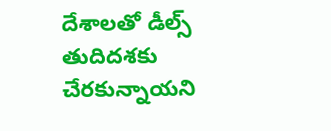దేశాలతో డీల్స్ తుదిదశకు చేరకున్నాయని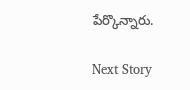పేర్కొన్నారు.

Next Story